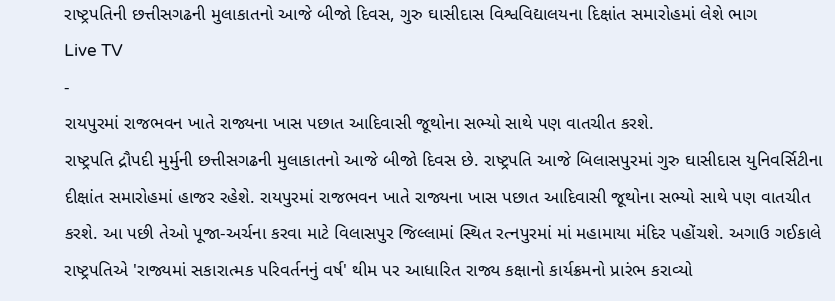રાષ્ટ્રપતિની છત્તીસગઢની મુલાકાતનો આજે બીજો દિવસ, ગુરુ ઘાસીદાસ વિશ્વવિદ્યાલયના દિક્ષાંત સમારોહમાં લેશે ભાગ
Live TV
-
રાયપુરમાં રાજભવન ખાતે રાજ્યના ખાસ પછાત આદિવાસી જૂથોના સભ્યો સાથે પણ વાતચીત કરશે.
રાષ્ટ્રપતિ દ્રૌપદી મુર્મુની છત્તીસગઢની મુલાકાતનો આજે બીજો દિવસ છે. રાષ્ટ્રપતિ આજે બિલાસપુરમાં ગુરુ ઘાસીદાસ યુનિવર્સિટીના દીક્ષાંત સમારોહમાં હાજર રહેશે. રાયપુરમાં રાજભવન ખાતે રાજ્યના ખાસ પછાત આદિવાસી જૂથોના સભ્યો સાથે પણ વાતચીત કરશે. આ પછી તેઓ પૂજા-અર્ચના કરવા માટે વિલાસપુર જિલ્લામાં સ્થિત રત્નપુરમાં માં મહામાયા મંદિર પહોંચશે. અગાઉ ગઈકાલે રાષ્ટ્રપતિએ 'રાજ્યમાં સકારાત્મક પરિવર્તનનું વર્ષ' થીમ પર આધારિત રાજ્ય કક્ષાનો કાર્યક્રમનો પ્રારંભ કરાવ્યો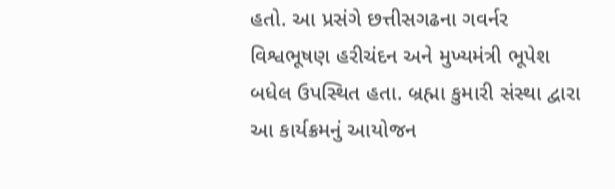હતો. આ પ્રસંગે છત્તીસગઢના ગવર્નર વિશ્વભૂષણ હરીચંદન અને મુખ્યમંત્રી ભૂપેશ બધેલ ઉપસ્થિત હતા. બ્રહ્મા કુમારી સંસ્થા દ્વારા આ કાર્યક્રમનું આયોજન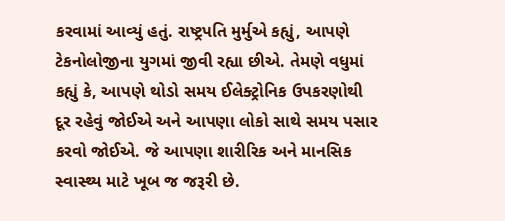કરવામાં આવ્યું હતું. રાષ્ટ્રપતિ મુર્મુએ કહ્યું, આપણે ટેકનોલોજીના યુગમાં જીવી રહ્યા છીએ. તેમણે વધુમાં કહ્યું કે, આપણે થોડો સમય ઈલેક્ટ્રોનિક ઉપકરણોથી દૂર રહેવું જોઈએ અને આપણા લોકો સાથે સમય પસાર કરવો જોઈએ. જે આપણા શારીરિક અને માનસિક સ્વાસ્થ્ય માટે ખૂબ જ જરૂરી છે.